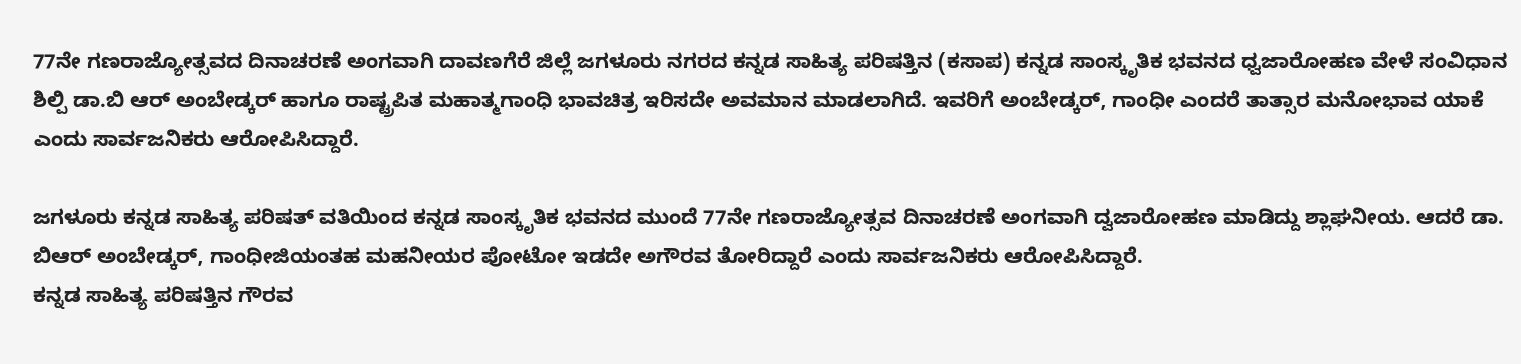77ನೇ ಗಣರಾಜ್ಯೋತ್ಸವದ ದಿನಾಚರಣೆ ಅಂಗವಾಗಿ ದಾವಣಗೆರೆ ಜಿಲ್ಲೆ ಜಗಳೂರು ನಗರದ ಕನ್ನಡ ಸಾಹಿತ್ಯ ಪರಿಷತ್ತಿನ (ಕಸಾಪ) ಕನ್ನಡ ಸಾಂಸ್ಕೃತಿಕ ಭವನದ ಧ್ವಜಾರೋಹಣ ವೇಳೆ ಸಂವಿಧಾನ ಶಿಲ್ಪಿ ಡಾ.ಬಿ ಆರ್ ಅಂಬೇಡ್ಕರ್ ಹಾಗೂ ರಾಷ್ಟ್ರಪಿತ ಮಹಾತ್ಮಗಾಂಧಿ ಭಾವಚಿತ್ರ ಇರಿಸದೇ ಅವಮಾನ ಮಾಡಲಾಗಿದೆ. ಇವರಿಗೆ ಅಂಬೇಡ್ಕರ್, ಗಾಂಧೀ ಎಂದರೆ ತಾತ್ಸಾರ ಮನೋಭಾವ ಯಾಕೆ ಎಂದು ಸಾರ್ವಜನಿಕರು ಆರೋಪಿಸಿದ್ದಾರೆ.

ಜಗಳೂರು ಕನ್ನಡ ಸಾಹಿತ್ಯ ಪರಿಷತ್ ವತಿಯಿಂದ ಕನ್ನಡ ಸಾಂಸ್ಕೃತಿಕ ಭವನದ ಮುಂದೆ 77ನೇ ಗಣರಾಜ್ಯೋತ್ಸವ ದಿನಾಚರಣೆ ಅಂಗವಾಗಿ ದ್ವಜಾರೋಹಣ ಮಾಡಿದ್ದು ಶ್ಲಾಘನೀಯ. ಆದರೆ ಡಾ. ಬಿಆರ್ ಅಂಬೇಡ್ಕರ್, ಗಾಂಧೀಜಿಯಂತಹ ಮಹನೀಯರ ಪೋಟೋ ಇಡದೇ ಅಗೌರವ ತೋರಿದ್ದಾರೆ ಎಂದು ಸಾರ್ವಜನಿಕರು ಆರೋಪಿಸಿದ್ದಾರೆ.
ಕನ್ನಡ ಸಾಹಿತ್ಯ ಪರಿಷತ್ತಿನ ಗೌರವ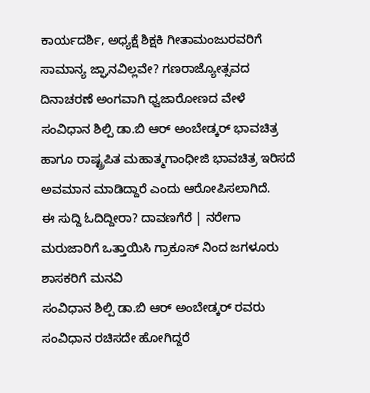ಕಾರ್ಯದರ್ಶಿ, ಅಧ್ಯಕ್ಷೆ ಶಿಕ್ಷಕಿ ಗೀತಾಮಂಜುರವರಿಗೆ ಸಾಮಾನ್ಯ ಜ್ಘಾನವಿಲ್ಲವೇ? ಗಣರಾಜ್ಯೋತ್ಸವದ ದಿನಾಚರಣೆ ಅಂಗವಾಗಿ ಧ್ವಜಾರೋಣದ ವೇಳೆ ಸಂವಿಧಾನ ಶಿಲ್ಪಿ ಡಾ.ಬಿ ಆರ್ ಅಂಬೇಡ್ಕರ್ ಭಾವಚಿತ್ರ ಹಾಗೂ ರಾಷ್ಟ್ರಪಿತ ಮಹಾತ್ಮಗಾಂಧೀಜಿ ಭಾವಚಿತ್ರ ಇರಿಸದೆ ಅವಮಾನ ಮಾಡಿದ್ದಾರೆ ಎಂದು ಆರೋಪಿಸಲಾಗಿದೆ.
ಈ ಸುದ್ದಿ ಓದಿದ್ದೀರಾ? ದಾವಣಗೆರೆ | ನರೇಗಾ ಮರುಜಾರಿಗೆ ಒತ್ತಾಯಿಸಿ ಗ್ರಾಕೂಸ್ ನಿಂದ ಜಗಳೂರು ಶಾಸಕರಿಗೆ ಮನವಿ
ಸಂವಿಧಾನ ಶಿಲ್ಪಿ ಡಾ.ಬಿ ಆರ್ ಅಂಬೇಡ್ಕರ್ ರವರು ಸಂವಿಧಾನ ರಚಿಸದೇ ಹೋಗಿದ್ದರೆ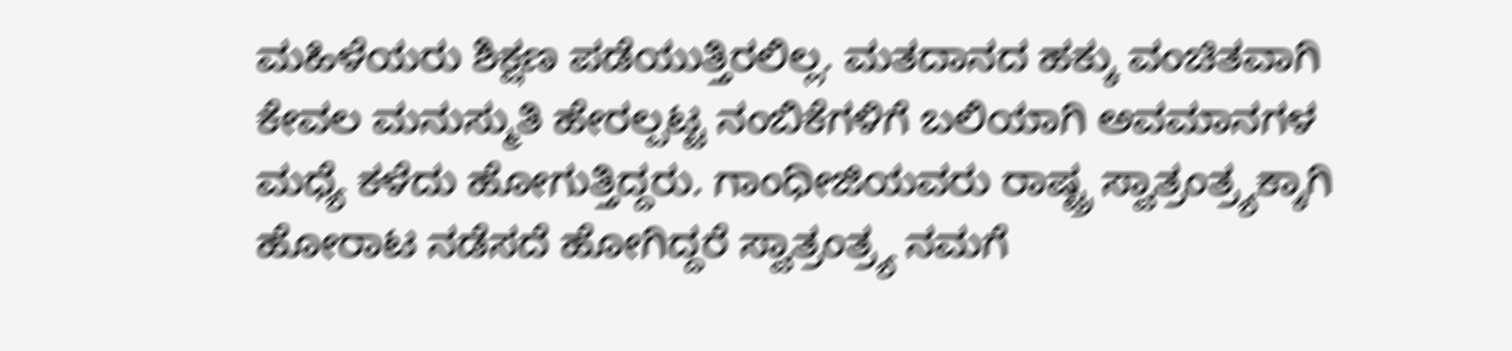ಮಹಿಳೆಯರು ಶಿಕ್ಷಣ ಪಡೆಯುತ್ತಿರಲಿಲ್ಲ. ಮತದಾನದ ಹಕ್ಕು ವಂಚಿತವಾಗಿ ಕೇವಲ ಮನುಸ್ಮುತಿ ಹೇರಲ್ಪಟ್ಟ ನಂಬಿಕೆಗಳಿಗೆ ಬಲಿಯಾಗಿ ಅವಮಾನಗಳ ಮಧ್ಯೆ ಕಳೆದು ಹೋಗುತ್ತಿದ್ದರು. ಗಾಂಧೀಜಿಯವರು ರಾಷ್ಟ್ರ ಸ್ವಾತ್ರಂತ್ರ್ಯಕ್ಕಾಗಿ ಹೋರಾಟ ನಡೆಸದೆ ಹೋಗಿದ್ದರೆ ಸ್ವಾತ್ರಂತ್ರ್ಯ ನಮಗೆ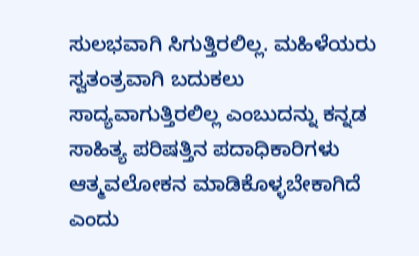ಸುಲಭವಾಗಿ ಸಿಗುತ್ತಿರಲಿಲ್ಲ. ಮಹಿಳೆಯರು ಸ್ವತಂತ್ರವಾಗಿ ಬದುಕಲು ಸಾದ್ಯವಾಗುತ್ತಿರಲಿಲ್ಲ ಎಂಬುದನ್ನು ಕನ್ನಡ ಸಾಹಿತ್ಯ ಪರಿಷತ್ತಿನ ಪದಾಧಿಕಾರಿಗಳು ಆತ್ಮವಲೋಕನ ಮಾಡಿಕೊಳ್ಳಬೇಕಾಗಿದೆ ಎಂದು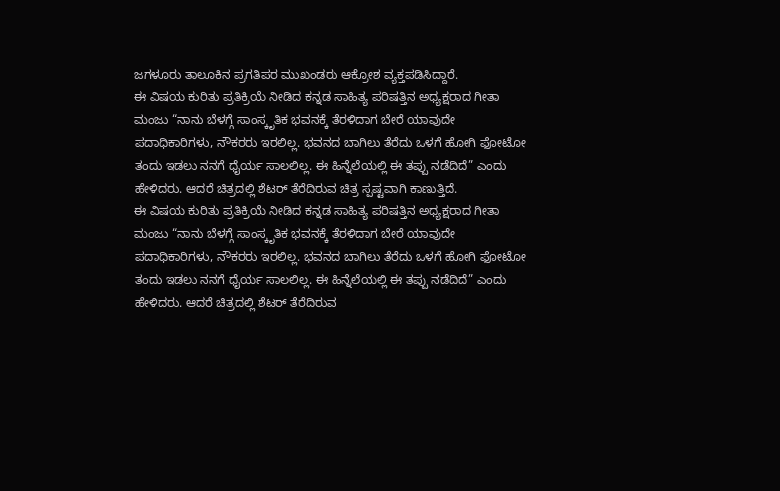ಜಗಳೂರು ತಾಲೂಕಿನ ಪ್ರಗತಿಪರ ಮುಖಂಡರು ಆಕ್ರೋಶ ವ್ಯಕ್ತಪಡಿಸಿದ್ದಾರೆ.
ಈ ವಿಷಯ ಕುರಿತು ಪ್ರತಿಕ್ರಿಯೆ ನೀಡಿದ ಕನ್ನಡ ಸಾಹಿತ್ಯ ಪರಿಷತ್ತಿನ ಅಧ್ಯಕ್ಷರಾದ ಗೀತಾ ಮಂಜು “ನಾನು ಬೆಳಗ್ಗೆ ಸಾಂಸ್ಕೃತಿಕ ಭವನಕ್ಕೆ ತೆರಳಿದಾಗ ಬೇರೆ ಯಾವುದೇ ಪದಾಧಿಕಾರಿಗಳು, ನೌಕರರು ಇರಲಿಲ್ಲ. ಭವನದ ಬಾಗಿಲು ತೆರೆದು ಒಳಗೆ ಹೋಗಿ ಫೋಟೋ ತಂದು ಇಡಲು ನನಗೆ ಧೈರ್ಯ ಸಾಲಲಿಲ್ಲ. ಈ ಹಿನ್ನೆಲೆಯಲ್ಲಿ ಈ ತಪ್ಪು ನಡೆದಿದೆ” ಎಂದು ಹೇಳಿದರು. ಆದರೆ ಚಿತ್ರದಲ್ಲಿ ಶೆಟರ್ ತೆರೆದಿರುವ ಚಿತ್ರ ಸ್ಪಷ್ಟವಾಗಿ ಕಾಣುತ್ತಿದೆ.
ಈ ವಿಷಯ ಕುರಿತು ಪ್ರತಿಕ್ರಿಯೆ ನೀಡಿದ ಕನ್ನಡ ಸಾಹಿತ್ಯ ಪರಿಷತ್ತಿನ ಅಧ್ಯಕ್ಷರಾದ ಗೀತಾ ಮಂಜು “ನಾನು ಬೆಳಗ್ಗೆ ಸಾಂಸ್ಕೃತಿಕ ಭವನಕ್ಕೆ ತೆರಳಿದಾಗ ಬೇರೆ ಯಾವುದೇ ಪದಾಧಿಕಾರಿಗಳು, ನೌಕರರು ಇರಲಿಲ್ಲ. ಭವನದ ಬಾಗಿಲು ತೆರೆದು ಒಳಗೆ ಹೋಗಿ ಫೋಟೋ ತಂದು ಇಡಲು ನನಗೆ ಧೈರ್ಯ ಸಾಲಲಿಲ್ಲ. ಈ ಹಿನ್ನೆಲೆಯಲ್ಲಿ ಈ ತಪ್ಪು ನಡೆದಿದೆ” ಎಂದು ಹೇಳಿದರು. ಆದರೆ ಚಿತ್ರದಲ್ಲಿ ಶೆಟರ್ ತೆರೆದಿರುವ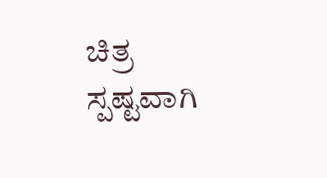ಚಿತ್ರ ಸ್ಪಷ್ಟವಾಗಿ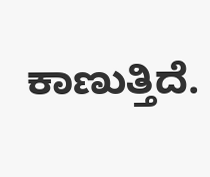ಕಾಣುತ್ತಿದೆ.